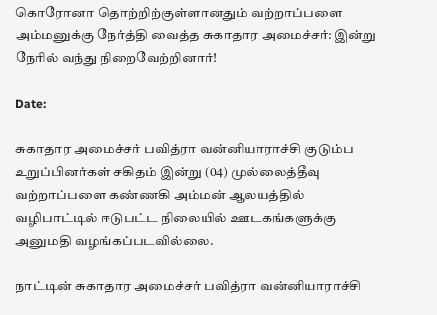கொரோனா தொற்றிற்குள்ளானதும் வற்றாப்பளை அம்மனுக்கு நேர்த்தி வைத்த சுகாதார அமைச்சர்: இன்று நேரில் வந்து நிறைவேற்றினார்!

Date:

சுகாதார அமைச்சர் பவித்ரா வன்னியாராச்சி குடும்ப உறுப்பினர்கள் சகிதம் இன்று (04) முல்லைத்தீவு வற்றாப்பளை கண்ணகி அம்மன் ஆலயத்தில் வழிபாட்டில் ஈடுபட்ட நிலையில் ஊடகங்களுக்கு அனுமதி வழங்கப்படவில்லை.

நாட்டின் சுகாதார அமைச்சர் பவித்ரா வன்னியாராச்சி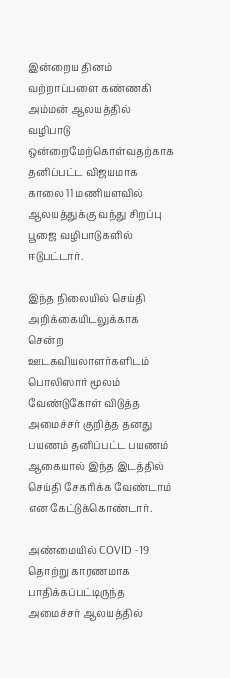இன்றைய தினம் வற்றாப்பளை கண்ணகி அம்மன் ஆலயத்தில் வழிபாடு ஒன்றைமேற்கொள்வதற்காக தனிப்பட்ட விஜயமாக காலை 11 மணியளவில் ஆலயத்துக்கு வந்து சிறப்பு பூஜை வழிபாடுகளில் ஈடுபட்டார்.

இந்த நிலையில் செய்தி அறிக்கையிடலுக்காக சென்ற ஊடகவியலாளர்களிடம் பொலிஸார் மூலம் வேண்டுகோள் விடுத்த அமைச்சர் குறித்த தனது பயணம் தனிப்பட்ட பயணம் ஆகையால் இந்த இடத்தில் செய்தி சேகரிக்க வேண்டாம் என கேட்டுக்கொண்டார்.

அண்மையில் COVID -19 தொற்று காரணமாக பாதிக்கப்பட்டிருந்த அமைச்சர் ஆலயத்தில்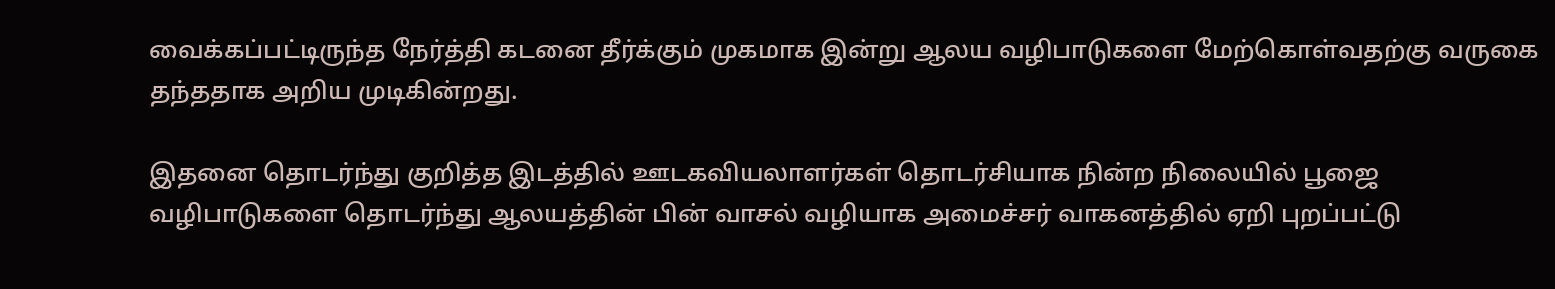வைக்கப்பட்டிருந்த நேர்த்தி கடனை தீர்க்கும் முகமாக இன்று ஆலய வழிபாடுகளை மேற்கொள்வதற்கு வருகை தந்ததாக அறிய முடிகின்றது.

இதனை தொடர்ந்து குறித்த இடத்தில் ஊடகவியலாளர்கள் தொடர்சியாக நின்ற நிலையில் பூஜை வழிபாடுகளை தொடர்ந்து ஆலயத்தின் பின் வாசல் வழியாக அமைச்சர் வாகனத்தில் ஏறி புறப்பட்டு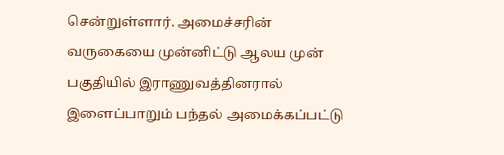சென்றுள்ளார். அமைச்சரின் வருகையை முன்னிட்டு ஆலய முன் பகுதியில் இராணுவத்தினரால் இளைப்பாறும் பந்தல் அமைக்கப்பட்டு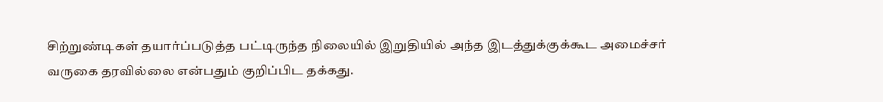சிற்றுண்டிகள் தயார்ப்படுத்த பட்டிருந்த நிலையில் இறுதியில் அந்த இடத்துக்குக்கூட அமைச்சர் வருகை தரவில்லை என்பதும் குறிப்பிட தக்கது.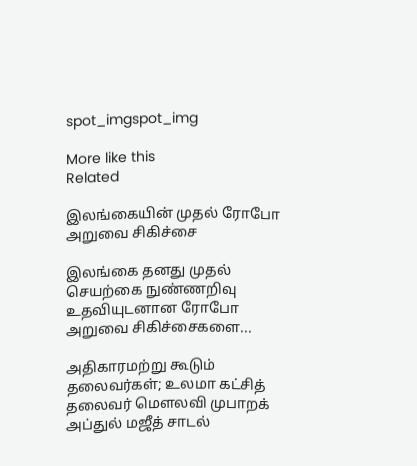spot_imgspot_img

More like this
Related

இலங்கையின் முதல் ரோபோ அறுவை சிகிச்சை

இலங்கை தனது முதல் செயற்கை நுண்ணறிவு உதவியுடனான ரோபோ அறுவை சிகிச்சைகளை...

அதிகாரமற்று கூடும் தலைவர்கள்; உலமா கட்சித் தலைவர் மௌலவி முபாறக் அப்துல் மஜீத் சாடல்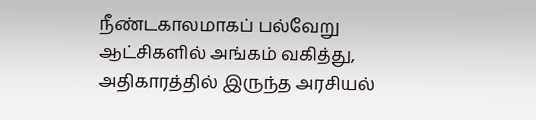நீண்டகாலமாகப் பல்வேறு ஆட்சிகளில் அங்கம் வகித்து, அதிகாரத்தில் இருந்த அரசியல்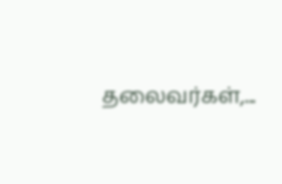தலைவர்கள்,...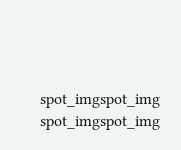spot_imgspot_img
spot_imgspot_img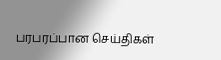பரபரப்பான செய்திகள்